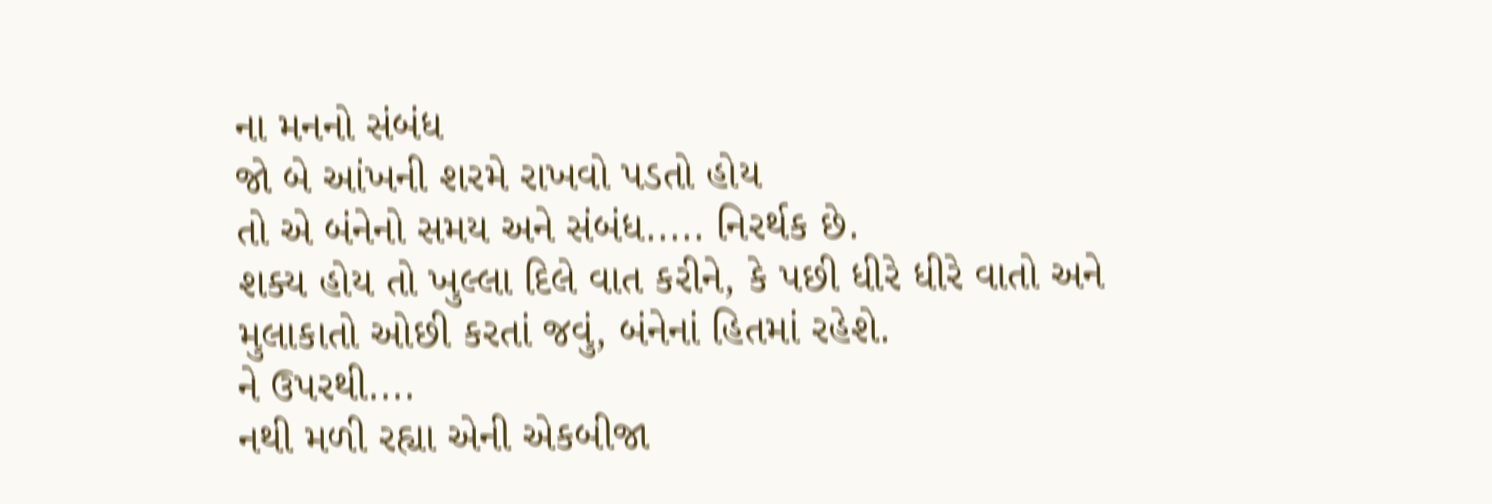ના મનનો સંબંધ
જો બે આંખની શરમે રાખવો પડતો હોય
તો એ બંનેનો સમય અને સંબંધ..... નિરર્થક છે.
શક્ય હોય તો ખુલ્લા દિલે વાત કરીને, કે પછી ધીરે ધીરે વાતો અને મુલાકાતો ઓછી કરતાં જવું, બંનેનાં હિતમાં રહેશે.
ને ઉપરથી....
નથી મળી રહ્યા એની એકબીજા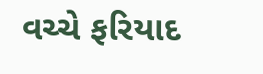વચ્ચે ફરિયાદ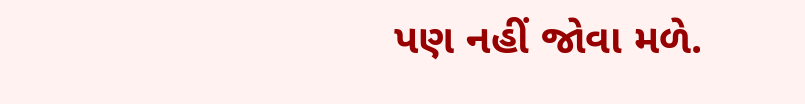પણ નહીં જોવા મળે.